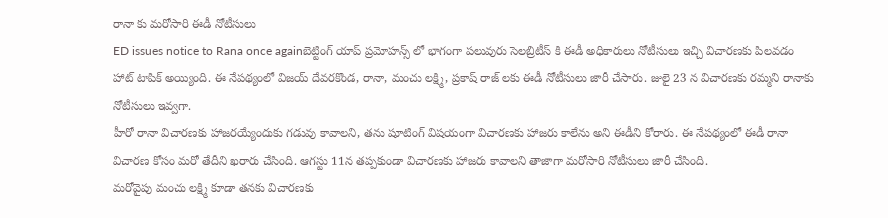రానా కు మరోసారి ఈడీ నోటీసులు
ED issues notice to Rana once againబెట్టింగ్ యాప్ ప్రమోహన్స్ లో భాగంగా పలువురు సెలబ్రిటీస్ కి ఈడీ అధికారులు నోటీసులు ఇచ్చి విచారణకు పిలవడం హాట్ టాపిక్ అయ్యింది. ఈ నేపథ్యంలో విజయ్ దేవరకొండ, రానా, మంచు లక్ష్మి, ప్రకాష్ రాజ్ లకు ఈడీ నోటీసులు జారీ చేసారు. జులై 23 న విచారణకు రమ్మని రానాకు నోటీసులు ఇవ్వగా.
హీరో రానా విచారణకు హాజరయ్యేందుకు గడువు కావాలని, తను షూటింగ్ విషయంగా విచారణకు హాజరు కాలేను అని ఈడీని కోరారు. ఈ నేపథ్యంలో ఈడీ రానా విచారణ కోసం మరో తేదీని ఖరారు చేసింది. ఆగస్టు 11న తప్పకుండా విచారణకు హాజరు కావాలని తాజాగా మరోసారి నోటీసులు జారీ చేసింది.
మరోవైపు మంచు లక్ష్మి కూడా తనకు విచారణకు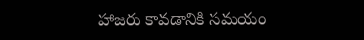హాజరు కావడానికి సమయం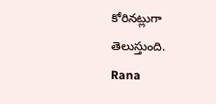కోరినట్లుగా తెలుస్తుంది.
Rana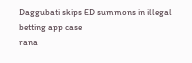Daggubati skips ED summons in illegal betting app case
rana